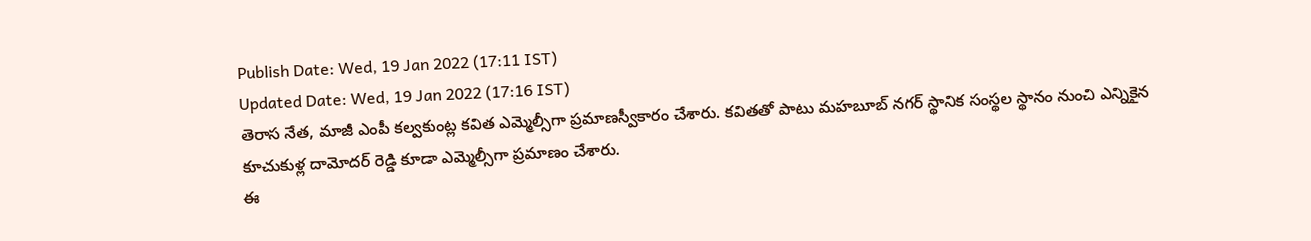Publish Date: Wed, 19 Jan 2022 (17:11 IST)
Updated Date: Wed, 19 Jan 2022 (17:16 IST)
తెరాస నేత, మాజీ ఎంపీ కల్వకుంట్ల కవిత ఎమ్మెల్సీగా ప్రమాణస్వీకారం చేశారు. కవితతో పాటు మహబూబ్ నగర్ స్థానిక సంస్థల స్థానం నుంచి ఎన్నికైన కూచుకుళ్ల దామోదర్ రెడ్డి కూడా ఎమ్మెల్సీగా ప్రమాణం చేశారు.
ఈ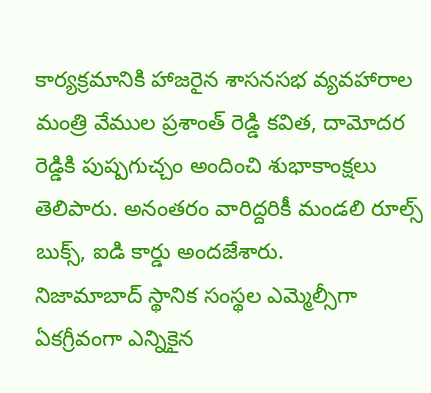కార్యక్రమానికి హాజరైన శాసనసభ వ్యవహారాల మంత్రి వేముల ప్రశాంత్ రెడ్డి కవిత, దామోదర రెడ్డికి పుష్పగుచ్చం అందించి శుభాకాంక్షలు తెలిపారు. అనంతరం వారిద్దరికీ మండలి రూల్స్ బుక్స్, ఐడి కార్డు అందజేశారు.
నిజామాబాద్ స్థానిక సంస్థల ఎమ్మెల్సీగా ఏకగ్రీవంగా ఎన్నికైన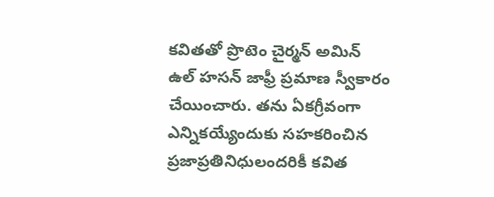కవితతో ప్రొటెం చైర్మన్ అమిన్ ఉల్ హసన్ జాఫ్రీ ప్రమాణ స్వీకారం చేయించారు. తను ఏకగ్రీవంగా ఎన్నికయ్యేందుకు సహకరించిన ప్రజాప్రతినిధులందరికీ కవిత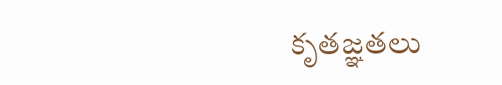కృతజ్ఞతలు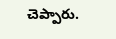చెప్పారు.